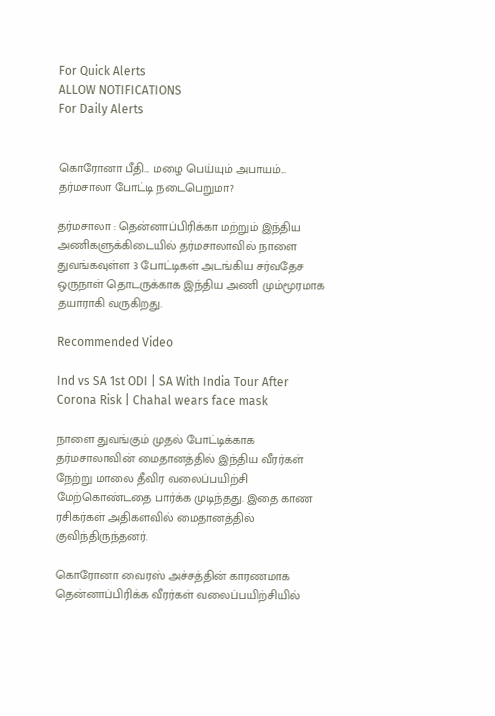For Quick Alerts
ALLOW NOTIFICATIONS
For Daily Alerts


கொரோனா பீதி... மழை பெய்யும் அபாயம்... தர்மசாலா போட்டி நடைபெறுமா?

தர்மசாலா : தென்னாப்பிரிக்கா மற்றும் இந்திய அணிகளுக்கிடையில் தர்மசாலாவில் நாளை துவங்கவுள்ள 3 போட்டிகள் அடங்கிய சர்வதேச ஒருநாள் தொடருக்காக இந்திய அணி மும்மூரமாக தயாராகி வருகிறது.

Recommended Video

Ind vs SA 1st ODI | SA With India Tour After Corona Risk | Chahal wears face mask

நாளை துவங்கும் முதல் போட்டிக்காக தர்மசாலாவின் மைதானத்தில் இந்திய வீரர்கள் நேற்று மாலை தீவிர வலைப்பயிற்சி மேற்கொண்டதை பார்க்க முடிந்தது. இதை காண ரசிகர்கள் அதிகளவில் மைதானத்தில் குவிந்திருந்தனர்.

கொரோனா வைரஸ் அச்சத்தின் காரணமாக தென்னாப்பிரிக்க வீரர்கள் வலைப்பயிற்சியில்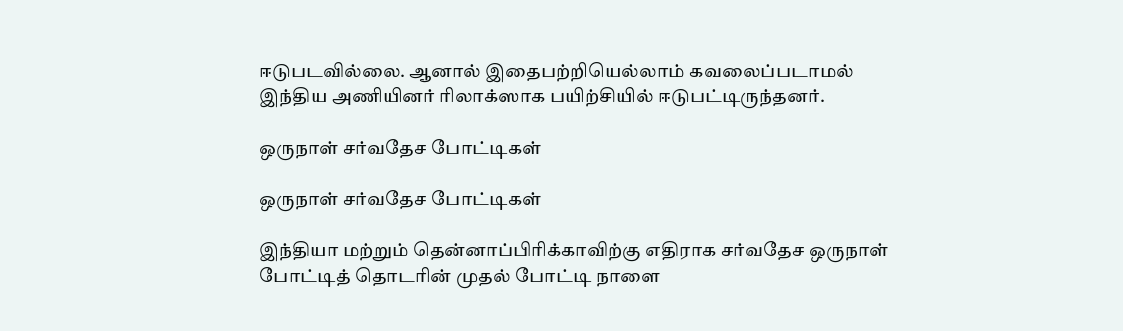ஈடுபடவில்லை. ஆனால் இதைபற்றியெல்லாம் கவலைப்படாமல் இந்திய அணியினர் ரிலாக்ஸாக பயிற்சியில் ஈடுபட்டிருந்தனர்.

ஒருநாள் சர்வதேச போட்டிகள்

ஒருநாள் சர்வதேச போட்டிகள்

இந்தியா மற்றும் தென்னாப்பிரிக்காவிற்கு எதிராக சர்வதேச ஒருநாள் போட்டித் தொடரின் முதல் போட்டி நாளை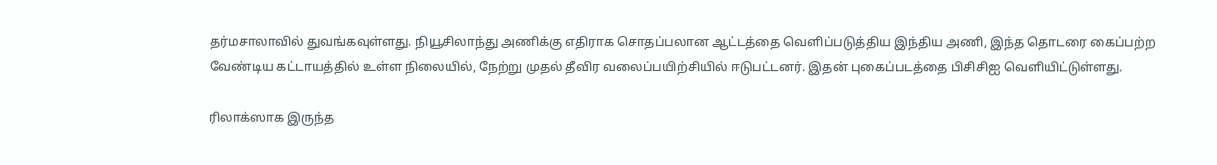தர்மசாலாவில் துவங்கவுள்ளது. நியூசிலாந்து அணிக்கு எதிராக சொதப்பலான ஆட்டத்தை வெளிப்படுத்திய இந்திய அணி, இந்த தொடரை கைப்பற்ற வேண்டிய கட்டாயத்தில் உள்ள நிலையில், நேற்று முதல் தீவிர வலைப்பயிற்சியில் ஈடுபட்டனர். இதன் புகைப்படத்தை பிசிசிஐ வெளியிட்டுள்ளது.

ரிலாக்ஸாக இருந்த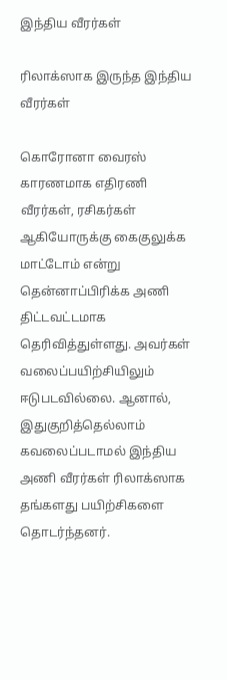இந்திய வீரர்கள்

ரிலாக்ஸாக இருந்த இந்திய வீரர்கள்

கொரோனா வைரஸ் காரணமாக எதிரணி வீரர்கள், ரசிகர்கள் ஆகியோருக்கு கைகுலுக்க மாட்டோம் என்று தென்னாப்பிரிக்க அணி திட்டவட்டமாக தெரிவித்துள்ளது. அவர்கள் வலைப்பயிற்சியிலும் ஈடுபடவில்லை. ஆனால், இதுகுறித்தெல்லாம் கவலைப்படாமல் இந்திய அணி வீரர்கள் ரிலாக்ஸாக தங்களது பயிற்சிகளை தொடர்ந்தனர்.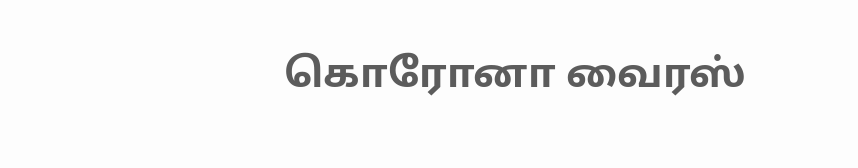கொரோனா வைரஸ்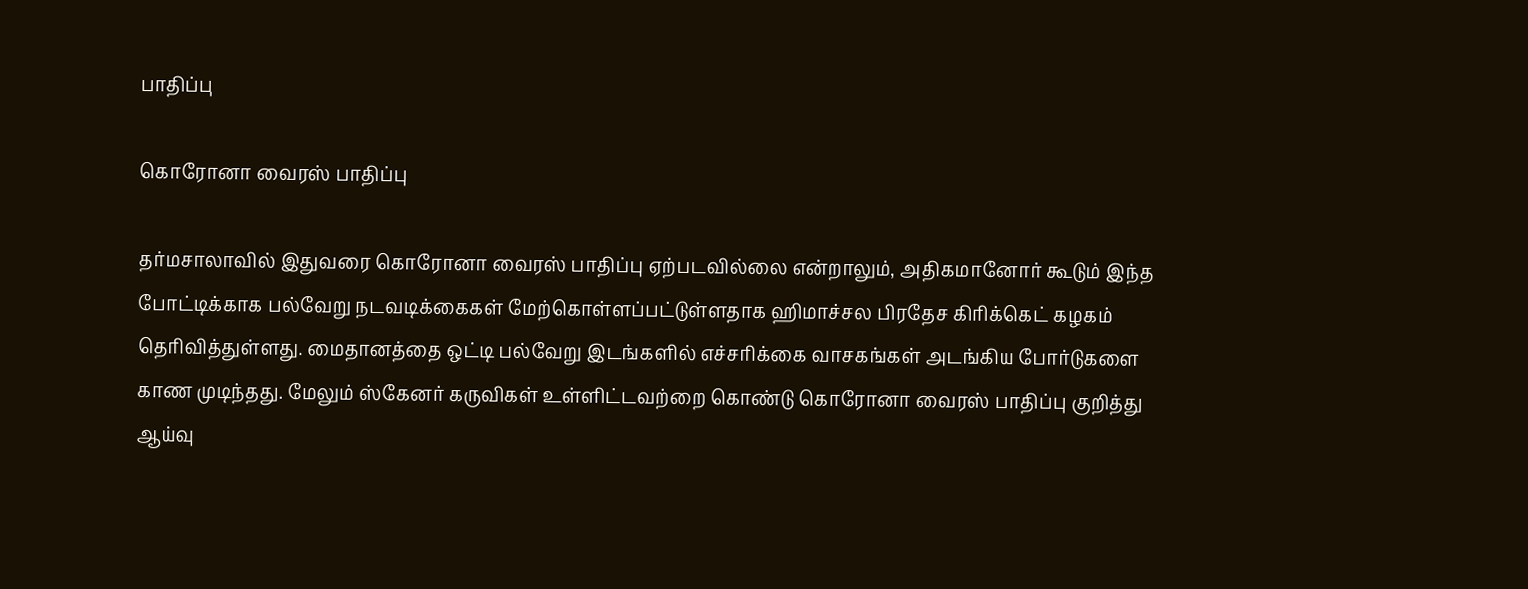பாதிப்பு

கொரோனா வைரஸ் பாதிப்பு

தர்மசாலாவில் இதுவரை கொரோனா வைரஸ் பாதிப்பு ஏற்படவில்லை என்றாலும், அதிகமானோர் கூடும் இந்த போட்டிக்காக பல்வேறு நடவடிக்கைகள் மேற்கொள்ளப்பட்டுள்ளதாக ஹிமாச்சல பிரதேச கிரிக்கெட் கழகம் தெரிவித்துள்ளது. மைதானத்தை ஒட்டி பல்வேறு இடங்களில் எச்சரிக்கை வாசகங்கள் அடங்கிய போர்டுகளை காண முடிந்தது. மேலும் ஸ்கேனர் கருவிகள் உள்ளிட்டவற்றை கொண்டு கொரோனா வைரஸ் பாதிப்பு குறித்து ஆய்வு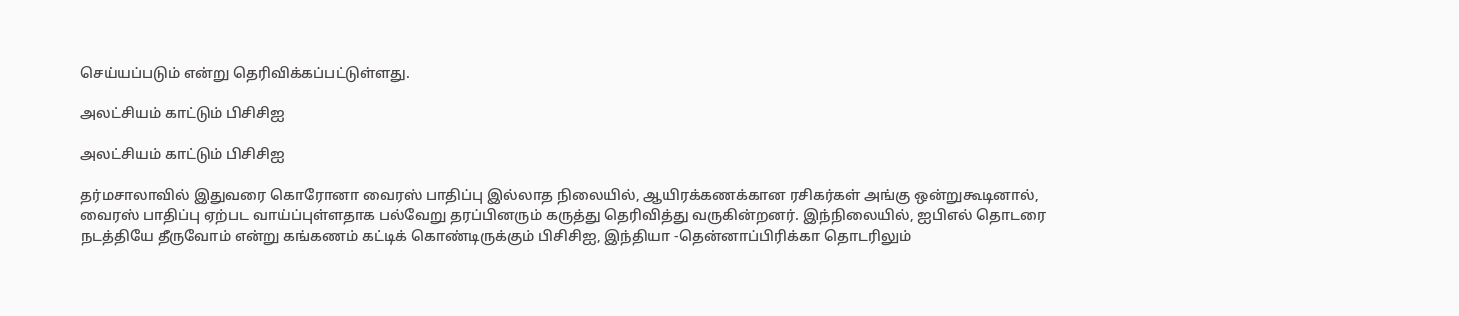செய்யப்படும் என்று தெரிவிக்கப்பட்டுள்ளது.

அலட்சியம் காட்டும் பிசிசிஐ

அலட்சியம் காட்டும் பிசிசிஐ

தர்மசாலாவில் இதுவரை கொரோனா வைரஸ் பாதிப்பு இல்லாத நிலையில், ஆயிரக்கணக்கான ரசிகர்கள் அங்கு ஒன்றுகூடினால், வைரஸ் பாதிப்பு ஏற்பட வாய்ப்புள்ளதாக பல்வேறு தரப்பினரும் கருத்து தெரிவித்து வருகின்றனர். இந்நிலையில், ஐபிஎல் தொடரை நடத்தியே தீருவோம் என்று கங்கணம் கட்டிக் கொண்டிருக்கும் பிசிசிஐ, இந்தியா -தென்னாப்பிரிக்கா தொடரிலும்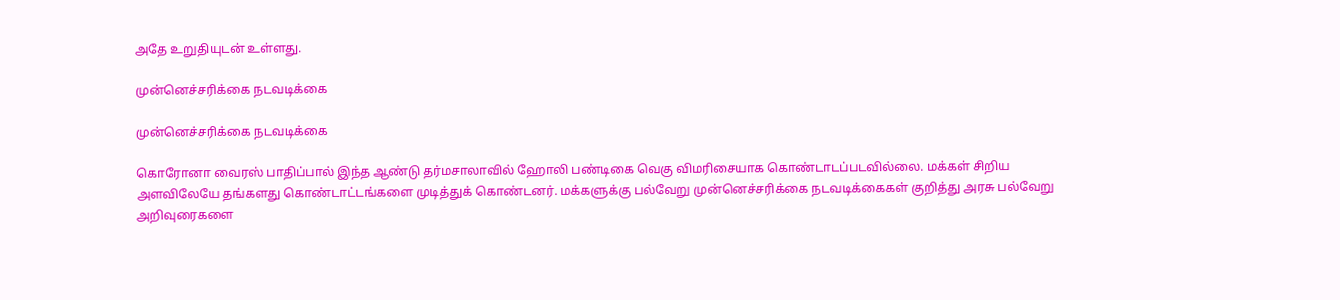அதே உறுதியுடன் உள்ளது.

முன்னெச்சரிக்கை நடவடிக்கை

முன்னெச்சரிக்கை நடவடிக்கை

கொரோனா வைரஸ் பாதிப்பால் இந்த ஆண்டு தர்மசாலாவில் ஹோலி பண்டிகை வெகு விமரிசையாக கொண்டாடப்படவில்லை. மக்கள் சிறிய அளவிலேயே தங்களது கொண்டாட்டங்களை முடித்துக் கொண்டனர். மக்களுக்கு பல்வேறு முன்னெச்சரிக்கை நடவடிக்கைகள் குறித்து அரசு பல்வேறு அறிவுரைகளை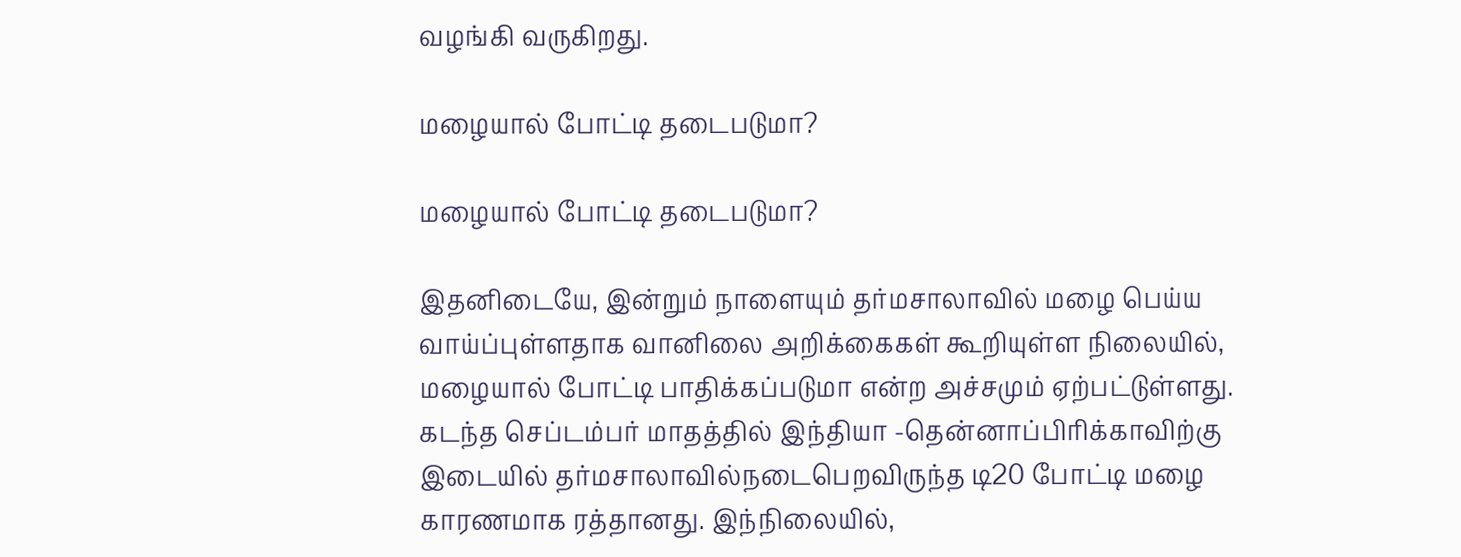வழங்கி வருகிறது.

மழையால் போட்டி தடைபடுமா?

மழையால் போட்டி தடைபடுமா?

இதனிடையே, இன்றும் நாளையும் தர்மசாலாவில் மழை பெய்ய வாய்ப்புள்ளதாக வானிலை அறிக்கைகள் கூறியுள்ள நிலையில், மழையால் போட்டி பாதிக்கப்படுமா என்ற அச்சமும் ஏற்பட்டுள்ளது. கடந்த செப்டம்பர் மாதத்தில் இந்தியா -தென்னாப்பிரிக்காவிற்கு இடையில் தர்மசாலாவில்நடைபெறவிருந்த டி20 போட்டி மழை காரணமாக ரத்தானது. இந்நிலையில்,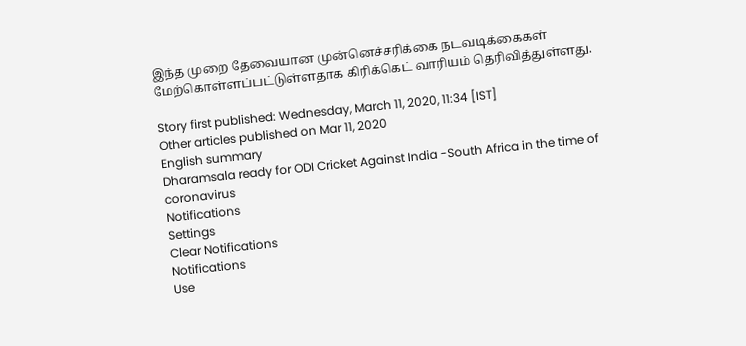இந்த முறை தேவையான முன்னெச்சரிக்கை நடவடிக்கைகள் மேற்கொள்ளப்பட்டுள்ளதாக கிரிக்கெட் வாரியம் தெரிவித்துள்ளது.

Story first published: Wednesday, March 11, 2020, 11:34 [IST]
Other articles published on Mar 11, 2020
English summary
Dharamsala ready for ODI Cricket Against India -South Africa in the time of coronavirus
Notifications
Settings
Clear Notifications
Notifications
Use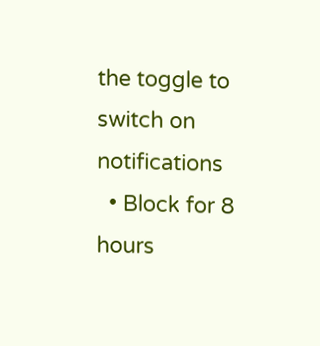the toggle to switch on notifications
  • Block for 8 hours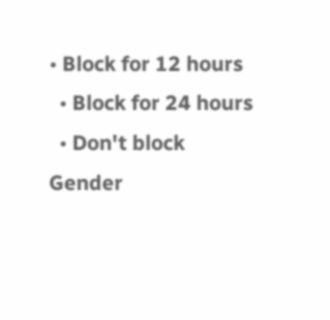• Block for 12 hours
  • Block for 24 hours
  • Don't block
Gender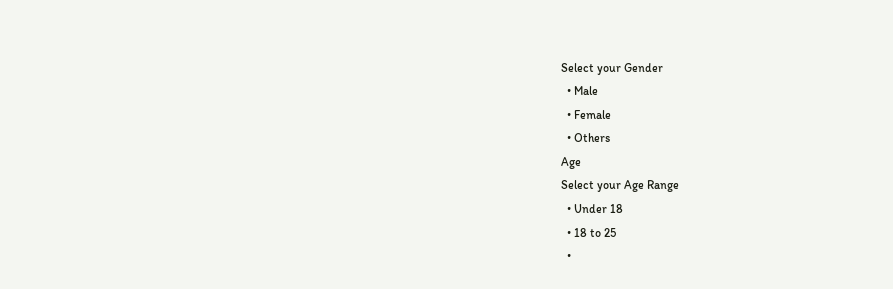Select your Gender
  • Male
  • Female
  • Others
Age
Select your Age Range
  • Under 18
  • 18 to 25
  •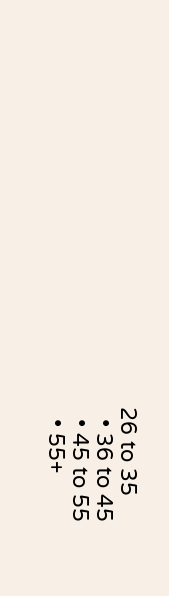26 to 35
  • 36 to 45
  • 45 to 55
  • 55+